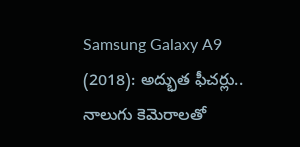Samsung Galaxy A9 (2018): అద్భుత ఫీచర్లు.. నాలుగు కెమెరాలతో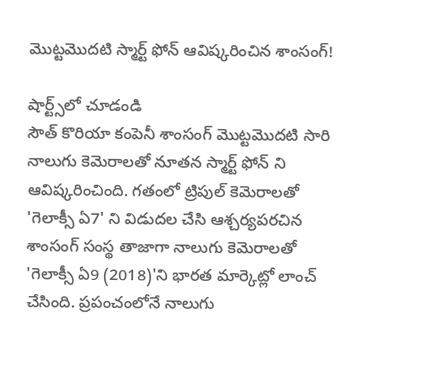మొట్టమొదటి స్మార్ట్ ఫోన్ ఆవిష్కరించిన శాంసంగ్!

షార్ట్స్‌లో చూడండి
సౌత్ కొరియా కంపెనీ శాంసంగ్ మొట్టమొదటి సారి నాలుగు కెమెరాలతో నూతన స్మార్ట్ ఫోన్ ని ఆవిష్కరించింది. గతంలో ట్రిపుల్ కెమెరాలతో 'గెలాక్సీ ఏ7' ని విడుదల చేసి ఆశ్చర్యపరచిన శాంసంగ్ సంస్థ తాజాగా నాలుగు కెమెరాలతో 'గెలాక్సీ ఏ9 (2018)'ని భారత మార్కెట్లో లాంచ్ చేసింది. ప్రపంచంలోనే నాలుగు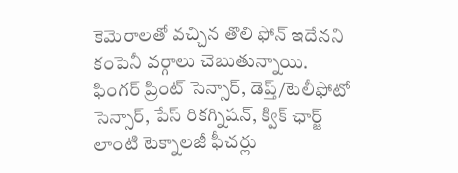కెమెరాలతో వచ్చిన తొలి ఫోన్ ఇదేనని కంపెనీ వర్గాలు చెబుతున్నాయి. ఫింగర్ ప్రింట్ సెన్సార్, డెప్త్/టెలీఫోటో సెన్సార్, పేస్ రికగ్నిషన్, క్విక్ ఛార్జ్ లాంటి టెక్నాలజీ ఫీచర్లు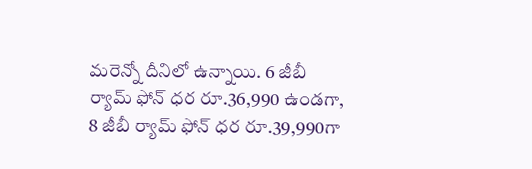మరెన్నో దీనిలో ఉన్నాయి. 6 జీబీ ర్యామ్ ఫోన్ ధర రూ.36,990 ఉండగా, 8 జీబీ ర్యామ్ ఫోన్ ధర రూ.39,990గా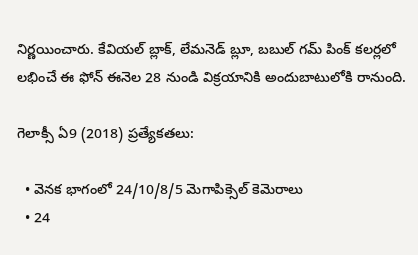నిర్ణయించారు. కేవియల్ బ్లాక్, లేమనెడ్ బ్లూ, బబుల్ గమ్ పింక్ కలర్లలో లభించే ఈ ఫోన్ ఈనెల 28 నుండి విక్రయానికి అందుబాటులోకి రానుంది.

గెలాక్సీ ఏ9 (2018) ప్రత్యేకతలు:

  • వెనక భాగంలో 24/10/8/5 మెగాపిక్సెల్ కెమెరాలు
  • 24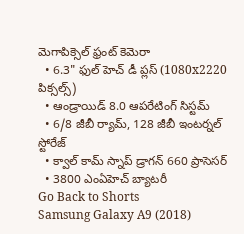మెగాపిక్సెల్ ఫ్రంట్ కెమెరా
  • 6.3" ఫుల్ హెచ్ డీ ప్లస్ (1080x2220 పిక్సల్స్)
  • ఆండ్రాయిడ్ 8.0 ఆపరేటింగ్ సిస్టమ్
  • 6/8 జీబీ ర్యామ్, 128 జీబీ ఇంటర్నల్ స్టోరేజ్
  • క్వాల్ కామ్ స్నాప్‌ డ్రాగన్ 660 ప్రాసెసర్
  • 3800 ఎంఏహెచ్ బ్యాటరీ
Go Back to Shorts
Samsung Galaxy A9 (2018)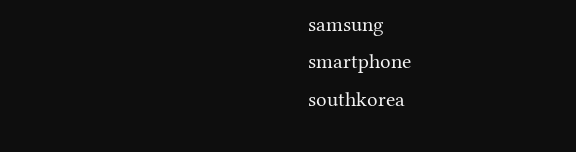samsung
smartphone
southkorea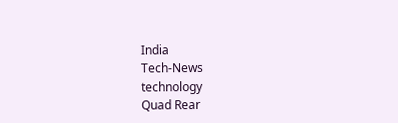India
Tech-News
technology
Quad Rear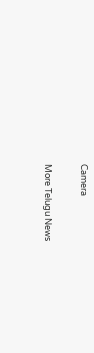Camera

More Telugu News